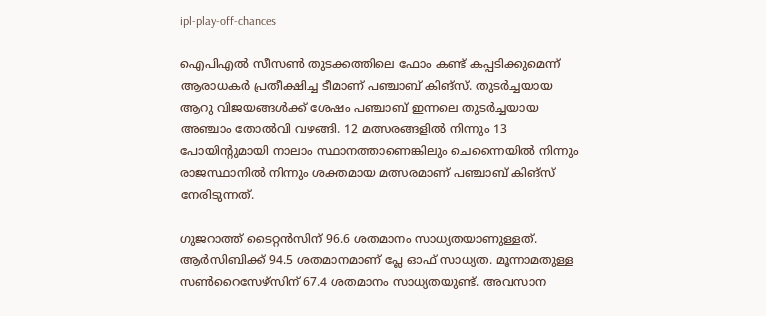ipl-play-off-chances

ഐപിഎല്‍ സീസണ്‍ തുടക്കത്തിലെ ഫോം കണ്ട് കപ്പടിക്കുമെന്ന് ആരാധകര്‍ പ്രതീക്ഷിച്ച ടീമാണ് പഞ്ചാബ് കിങ്സ്. തുടര്‍ച്ചയായ ആറു വിജയങ്ങള്‍ക്ക് ശേഷം പഞ്ചാബ് ഇന്നലെ തുടര്‍ച്ചയായ അഞ്ചാം തോല്‍വി വഴങ്ങി. 12 മത്സരങ്ങളില്‍ നിന്നും 13 പോയിന്‍റുമായി നാലാം സ്ഥാനത്താണെങ്കിലും ചെന്നൈയില്‍ നിന്നും രാജസ്ഥാനില്‍ നിന്നും ശക്തമായ മത്സരമാണ് പഞ്ചാബ് കിങ്സ് നേരിടുന്നത്.

ഗുജറാത്ത് ടൈറ്റന്‍സിന് 96.6 ശതമാനം സാധ്യതയാണുള്ളത്. ആര്‍സിബിക്ക് 94.5 ശതമാനമാണ് പ്ലേ ഓഫ് സാധ്യത. മൂന്നാമതുള്ള സണ്‍റൈസേഴ്സിന് 67.4 ശതമാനം സാധ്യതയുണ്ട്. അവസാന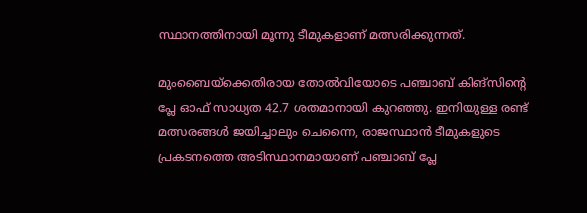സ്ഥാനത്തിനായി മൂന്നു ടീമുകളാണ് മത്സരിക്കുന്നത്.

മുംബൈയ്ക്കെതിരായ തോല്‍വിയോടെ പഞ്ചാബ് കിങ്സിന്‍റെ പ്ലേ ഓഫ് സാധ്യത 42.7 ശതമാനായി കുറഞ്ഞു. ഇനിയുള്ള രണ്ട് മത്സരങ്ങള്‍ ജയിച്ചാലും ചെന്നൈ, രാജസ്ഥാന്‍ ടീമുകളുടെ പ്രകടനത്തെ അടിസ്ഥാനമായാണ് പഞ്ചാബ് പ്ലേ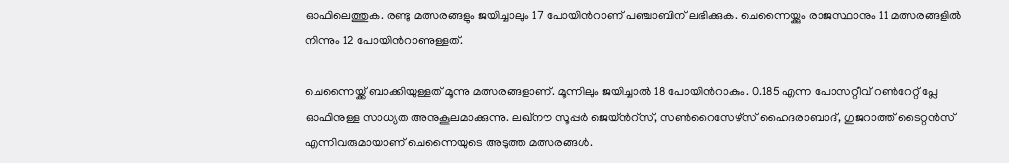ഓഫിലെത്തുക. രണ്ടു മത്സരങ്ങളും ജയിച്ചാലും 17 പോയിന്‍റാണ് പഞ്ചാബിന് ലഭിക്കുക. ചെന്നൈയ്ക്കും രാജസ്ഥാനും 11 മത്സരങ്ങളില്‍ നിന്നും 12 പോയിന്‍റാണുള്ളത്.

ചെന്നൈയ്ക്ക് ബാക്കിയുള്ളത് മൂന്നു മത്സരങ്ങളാണ്. മൂന്നിലും ജയിച്ചാല്‍ 18 പോയിന്‍റാകും. 0.185 എന്ന പോസറ്റീവ് റണ്‍റേറ്റ് പ്ലേ ഓഫിനുള്ള സാധ്യത അനുകൂലമാക്കുന്നു. ലഖ്നൗ സൂപ്പര്‍ ജെയ്ന്‍റ്സ്, സണ്‍റൈസേഴ്സ് ഹൈദരാബാദ്, ഗുജറാത്ത് ടൈറ്റന്‍സ് എന്നിവരുമായാണ് ചെന്നൈയുടെ അടുത്ത മത്സരങ്ങള്‍.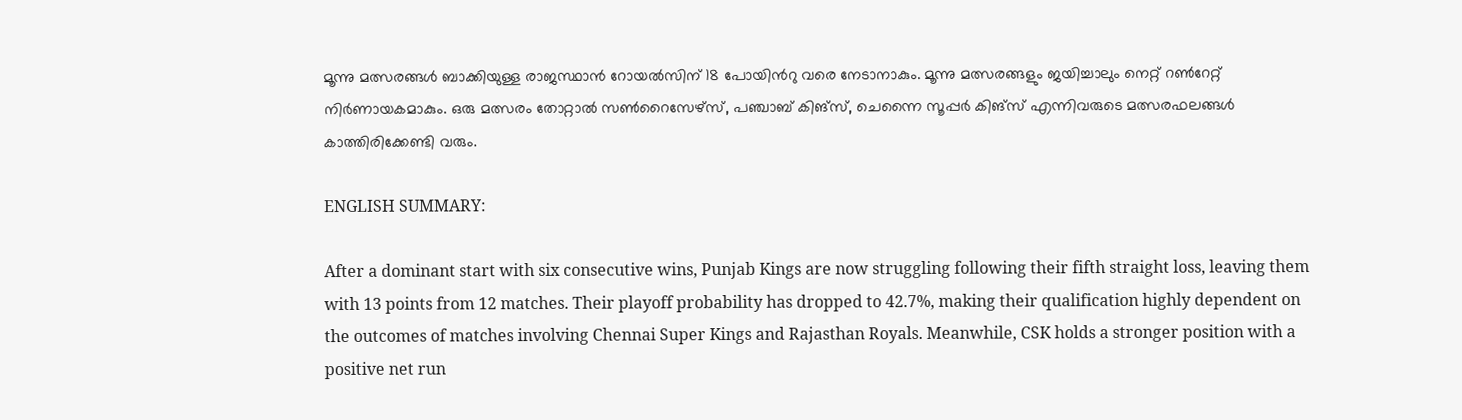മൂന്നു മത്സരങ്ങള്‍ ബാക്കിയുള്ള രാജസ്ഥാന്‍ റോയല്‍സിന് 18 പോയിന്‍റു വരെ നേടാനാകും. മൂന്നു മത്സരങ്ങളും ജയിച്ചാലും നെറ്റ് റണ്‍റേറ്റ് നിര്‍ണായകമാകും. ഒരു മത്സരം തോറ്റാല്‍ സണ്‍റൈസേഴ്സ്, പഞ്ചാബ് കിങ്സ്, ചെന്നൈ സൂപ്പര്‍ കിങ്സ് എന്നിവരുടെ മത്സരഫലങ്ങള്‍ കാത്തിരിക്കേണ്ടി വരും.

ENGLISH SUMMARY:

After a dominant start with six consecutive wins, Punjab Kings are now struggling following their fifth straight loss, leaving them with 13 points from 12 matches. Their playoff probability has dropped to 42.7%, making their qualification highly dependent on the outcomes of matches involving Chennai Super Kings and Rajasthan Royals. Meanwhile, CSK holds a stronger position with a positive net run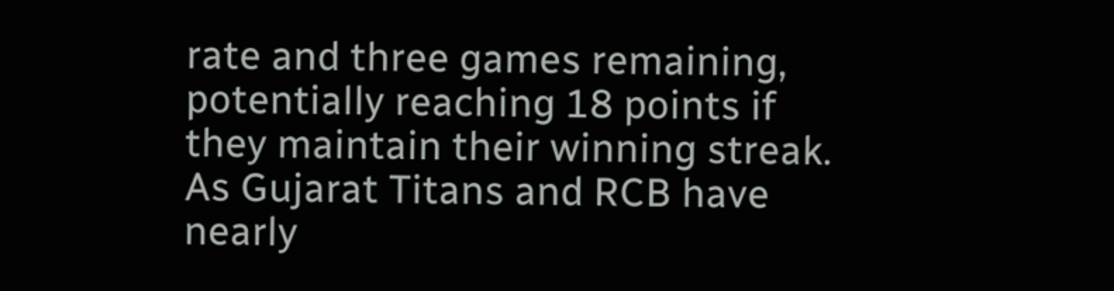rate and three games remaining, potentially reaching 18 points if they maintain their winning streak. As Gujarat Titans and RCB have nearly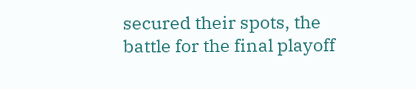secured their spots, the battle for the final playoff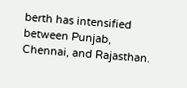berth has intensified between Punjab, Chennai, and Rajasthan.